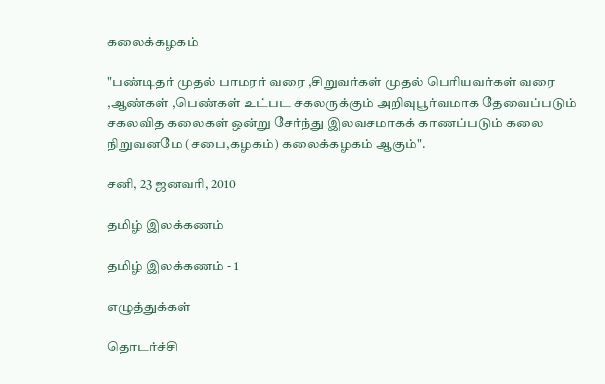கலைக்கழகம்

"பண்டிதர் முதல் பாமரர் வரை ,சிறுவர்கள் முதல் பெரியவர்கள் வரை ,ஆண்கள் ,பெண்கள் உட்பட சகலருக்கும் அறிவுபூர்வமாக தேவைப்படும் சகலவித கலைகள் ஒன்று சேர்ந்து இலவசமாகக் காணப்படும் கலை நிறுவனமே (சபை,கழகம்) கலைக்கழகம் ஆகும்".

சனி, 23 ஜனவரி, 2010

தமிழ் இலக்கணம்

தமிழ் இலக்கணம் - 1

எழுத்துக்கள்

தொடர்ச்சி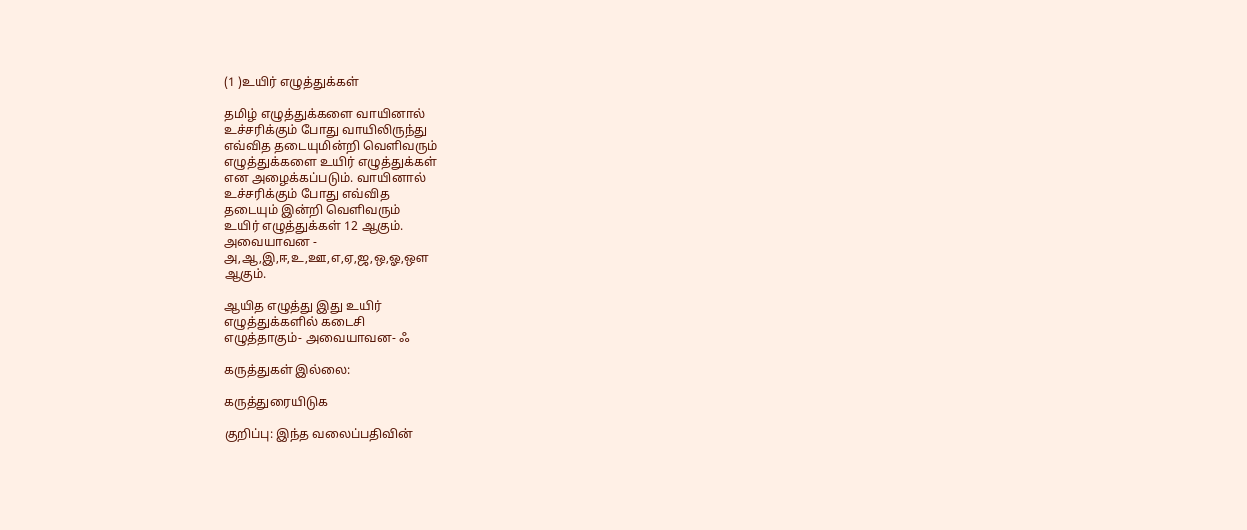(1 )உயிர் எழுத்துக்கள்

தமிழ் எழுத்துக்களை வாயினால்
உச்சரிக்கும் போது வாயிலிருந்து
எவ்வித தடையுமின்றி வெளிவரும்
எழுத்துக்களை உயிர் எழுத்துக்கள்
என அழைக்கப்படும். வாயினால்
உச்சரிக்கும் போது எவ்வித
தடையும் இன்றி வெளிவரும்
உயிர் எழுத்துக்கள் 12 ஆகும்.
அவையாவன -
அ,ஆ,இ,ஈ,உ,ஊ,எ,ஏ,ஜ,ஒ,ஓ,ஔ
ஆகும்.

ஆயித எழுத்து இது உயிர்
எழுத்துக்களில் கடைசி
எழுத்தாகும்- அவையாவன- ஃ

கருத்துகள் இல்லை:

கருத்துரையிடுக

குறிப்பு: இந்த வலைப்பதிவின்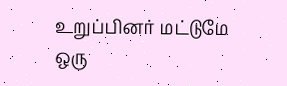உறுப்பினர் மட்டுமே ஒரு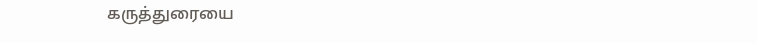கருத்துரையை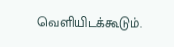வெளியிடக்கூடும்.